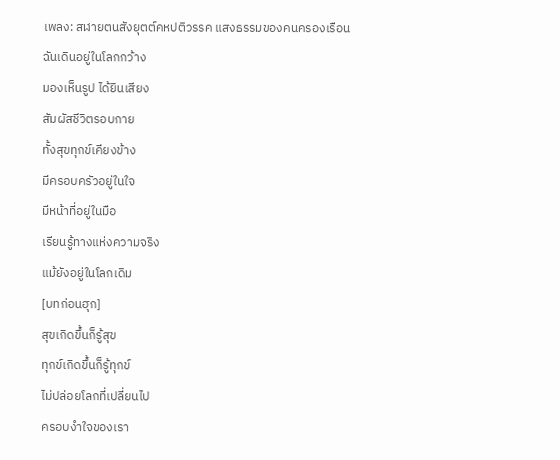เพลง: สฬายตนสังยุตต์คหปติวรรค แสงธรรมของคนครองเรือน
ฉันเดินอยู่ในโลกกว้าง
มองเห็นรูป ได้ยินเสียง
สัมผัสชีวิตรอบกาย
ทั้งสุขทุกข์เคียงข้าง
มีครอบครัวอยู่ในใจ
มีหน้าที่อยู่ในมือ
เรียนรู้ทางแห่งความจริง
แม้ยังอยู่ในโลกเดิม
[บทก่อนฮุก]
สุขเกิดขึ้นก็รู้สุข
ทุกข์เกิดขึ้นก็รู้ทุกข์
ไม่ปล่อยโลกที่เปลี่ยนไป
ครอบงำใจของเรา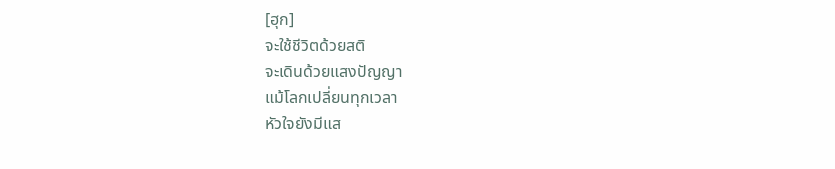[ฮุก]
จะใช้ชีวิตด้วยสติ
จะเดินด้วยแสงปัญญา
แม้โลกเปลี่ยนทุกเวลา
หัวใจยังมีแส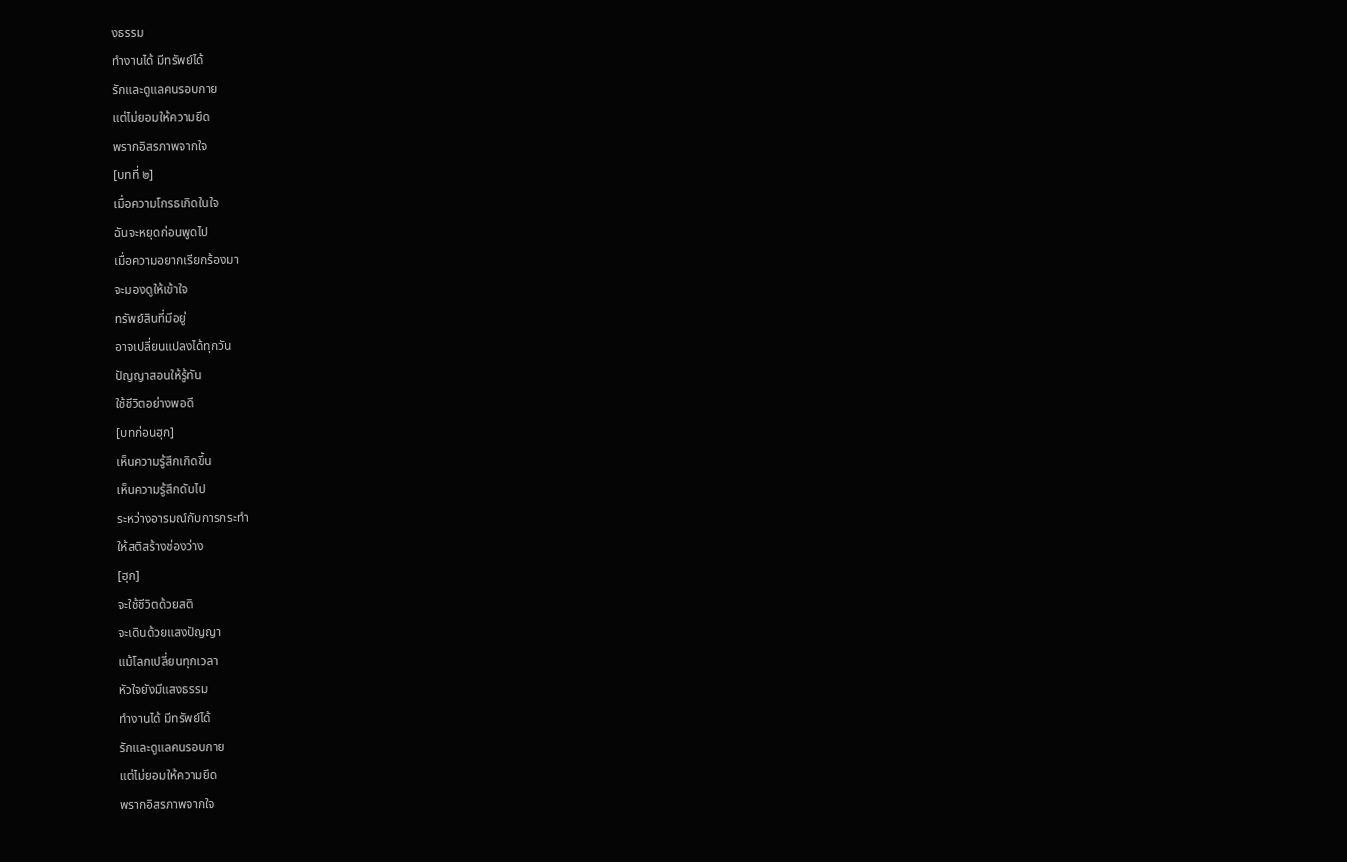งธรรม
ทำงานได้ มีทรัพย์ได้
รักและดูแลคนรอบกาย
แต่ไม่ยอมให้ความยึด
พรากอิสรภาพจากใจ
[บทที่ ๒]
เมื่อความโกรธเกิดในใจ
ฉันจะหยุดก่อนพูดไป
เมื่อความอยากเรียกร้องมา
จะมองดูให้เข้าใจ
ทรัพย์สินที่มีอยู่
อาจเปลี่ยนแปลงได้ทุกวัน
ปัญญาสอนให้รู้ทัน
ใช้ชีวิตอย่างพอดี
[บทก่อนฮุก]
เห็นความรู้สึกเกิดขึ้น
เห็นความรู้สึกดับไป
ระหว่างอารมณ์กับการกระทำ
ให้สติสร้างช่องว่าง
[ฮุก]
จะใช้ชีวิตด้วยสติ
จะเดินด้วยแสงปัญญา
แม้โลกเปลี่ยนทุกเวลา
หัวใจยังมีแสงธรรม
ทำงานได้ มีทรัพย์ได้
รักและดูแลคนรอบกาย
แต่ไม่ยอมให้ความยึด
พรากอิสรภาพจากใจ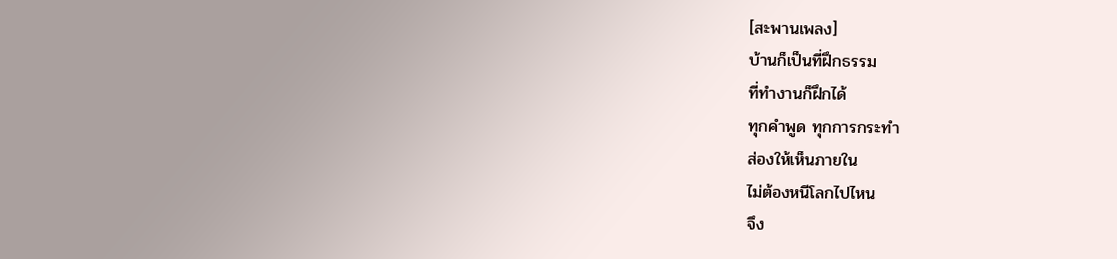[สะพานเพลง]
บ้านก็เป็นที่ฝึกธรรม
ที่ทำงานก็ฝึกได้
ทุกคำพูด ทุกการกระทำ
ส่องให้เห็นภายใน
ไม่ต้องหนีโลกไปไหน
จึง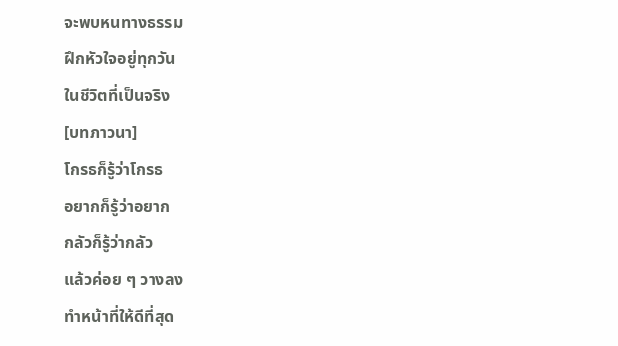จะพบหนทางธรรม
ฝึกหัวใจอยู่ทุกวัน
ในชีวิตที่เป็นจริง
[บทภาวนา]
โกรธก็รู้ว่าโกรธ
อยากก็รู้ว่าอยาก
กลัวก็รู้ว่ากลัว
แล้วค่อย ๆ วางลง
ทำหน้าที่ให้ดีที่สุด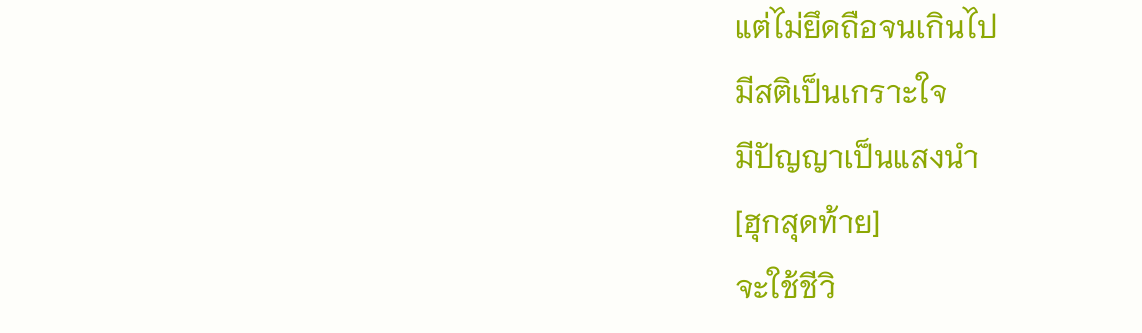แต่ไม่ยึดถือจนเกินไป
มีสติเป็นเกราะใจ
มีปัญญาเป็นแสงนำ
[ฮุกสุดท้าย]
จะใช้ชีวิ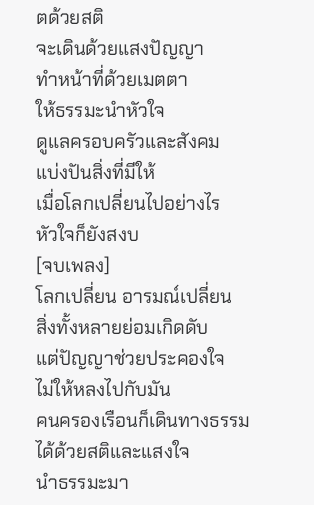ตด้วยสติ
จะเดินด้วยแสงปัญญา
ทำหน้าที่ด้วยเมตตา
ให้ธรรมะนำหัวใจ
ดูแลครอบครัวและสังคม
แบ่งปันสิ่งที่มีให้
เมื่อโลกเปลี่ยนไปอย่างไร
หัวใจก็ยังสงบ
[จบเพลง]
โลกเปลี่ยน อารมณ์เปลี่ยน
สิ่งทั้งหลายย่อมเกิดดับ
แต่ปัญญาช่วยประคองใจ
ไม่ให้หลงไปกับมัน
คนครองเรือนก็เดินทางธรรม
ได้ด้วยสติและแสงใจ
นำธรรมะมา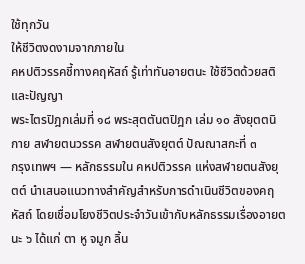ใช้ทุกวัน
ให้ชีวิตงดงามจากภายใน
คหปติวรรคชี้ทางคฤหัสถ์ รู้เท่าทันอายตนะ ใช้ชีวิตด้วยสติและปัญญา
พระไตรปิฎกเล่มที่ ๑๘ พระสุตตันตปิฎก เล่ม ๑๐ สังยุตตนิกาย สฬายตนวรรค สฬายตนสังยุตต์ ปัณณาสกะที่ ๓
กรุงเทพฯ — หลักธรรมใน คหปติวรรค แห่งสฬายตนสังยุตต์ นำเสนอแนวทางสำคัญสำหรับการดำเนินชีวิตของคฤหัสถ์ โดยเชื่อมโยงชีวิตประจำวันเข้ากับหลักธรรมเรื่องอายตนะ ๖ ได้แก่ ตา หู จมูก ลิ้น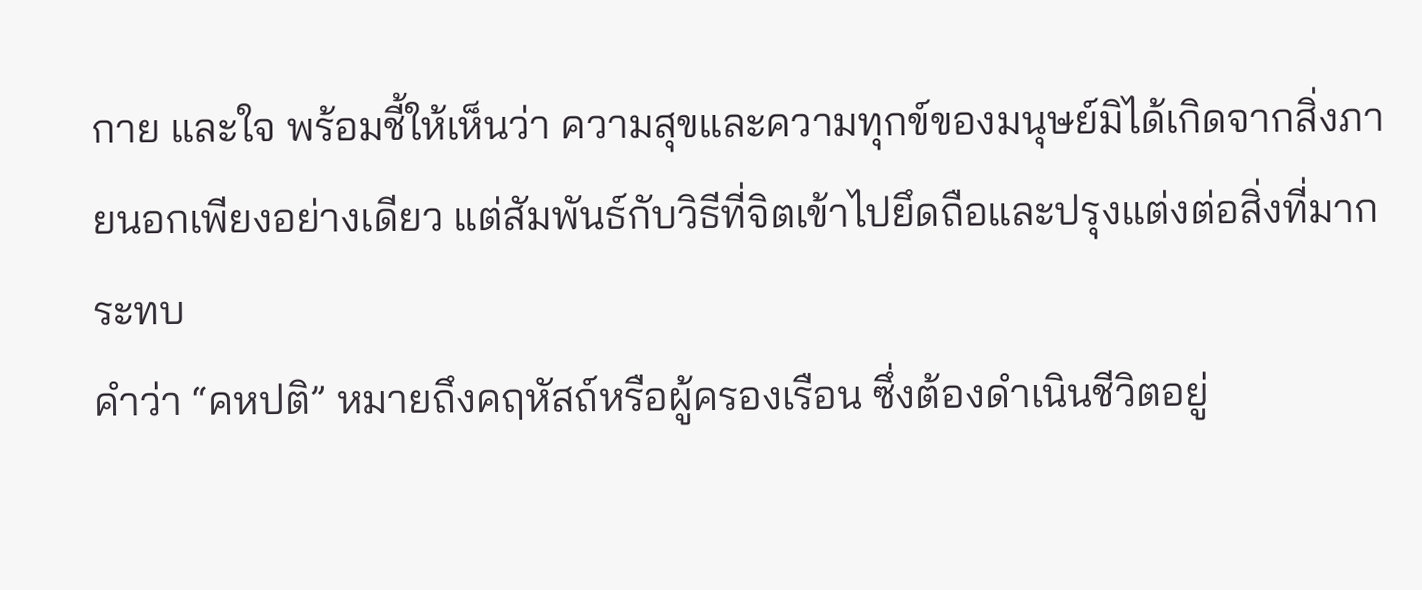กาย และใจ พร้อมชี้ให้เห็นว่า ความสุขและความทุกข์ของมนุษย์มิได้เกิดจากสิ่งภายนอกเพียงอย่างเดียว แต่สัมพันธ์กับวิธีที่จิตเข้าไปยึดถือและปรุงแต่งต่อสิ่งที่มากระทบ
คำว่า “คหปติ” หมายถึงคฤหัสถ์หรือผู้ครองเรือน ซึ่งต้องดำเนินชีวิตอยู่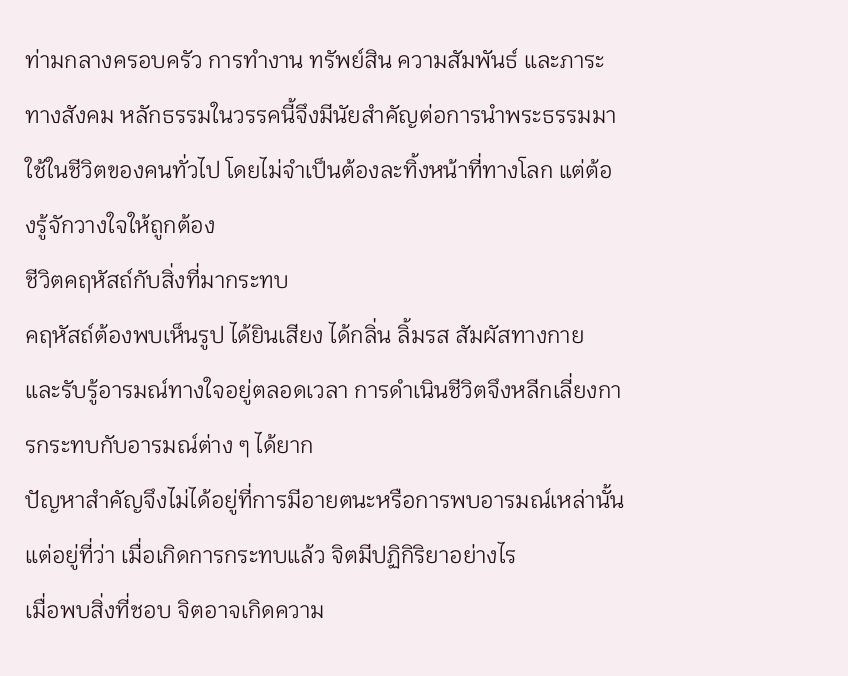ท่ามกลางครอบครัว การทำงาน ทรัพย์สิน ความสัมพันธ์ และภาระทางสังคม หลักธรรมในวรรคนี้จึงมีนัยสำคัญต่อการนำพระธรรมมาใช้ในชีวิตของคนทั่วไป โดยไม่จำเป็นต้องละทิ้งหน้าที่ทางโลก แต่ต้องรู้จักวางใจให้ถูกต้อง
ชีวิตคฤหัสถ์กับสิ่งที่มากระทบ
คฤหัสถ์ต้องพบเห็นรูป ได้ยินเสียง ได้กลิ่น ลิ้มรส สัมผัสทางกาย และรับรู้อารมณ์ทางใจอยู่ตลอดเวลา การดำเนินชีวิตจึงหลีกเลี่ยงการกระทบกับอารมณ์ต่าง ๆ ได้ยาก
ปัญหาสำคัญจึงไม่ได้อยู่ที่การมีอายตนะหรือการพบอารมณ์เหล่านั้น แต่อยู่ที่ว่า เมื่อเกิดการกระทบแล้ว จิตมีปฏิกิริยาอย่างไร
เมื่อพบสิ่งที่ชอบ จิตอาจเกิดความ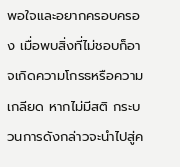พอใจและอยากครอบครอง เมื่อพบสิ่งที่ไม่ชอบก็อาจเกิดความโกรธหรือความเกลียด หากไม่มีสติ กระบวนการดังกล่าวจะนำไปสู่ค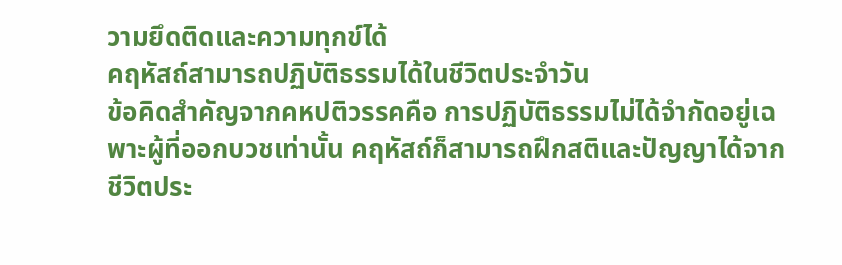วามยึดติดและความทุกข์ได้
คฤหัสถ์สามารถปฏิบัติธรรมได้ในชีวิตประจำวัน
ข้อคิดสำคัญจากคหปติวรรคคือ การปฏิบัติธรรมไม่ได้จำกัดอยู่เฉพาะผู้ที่ออกบวชเท่านั้น คฤหัสถ์ก็สามารถฝึกสติและปัญญาได้จากชีวิตประ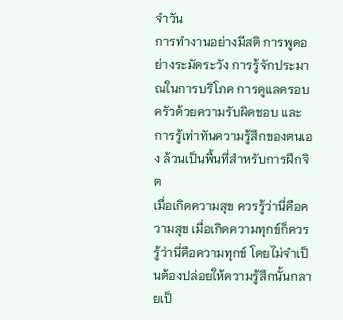จำวัน
การทำงานอย่างมีสติ การพูดอย่างระมัดระวัง การรู้จักประมาณในการบริโภค การดูแลครอบครัวด้วยความรับผิดชอบ และการรู้เท่าทันความรู้สึกของตนเอง ล้วนเป็นพื้นที่สำหรับการฝึกจิต
เมื่อเกิดความสุข ควรรู้ว่านี่คือความสุข เมื่อเกิดความทุกข์ก็ควรรู้ว่านี่คือความทุกข์ โดยไม่จำเป็นต้องปล่อยให้ความรู้สึกนั้นกลายเป็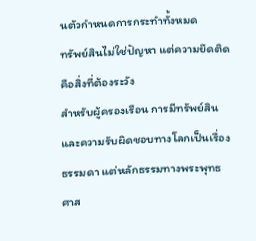นตัวกำหนดการกระทำทั้งหมด
ทรัพย์สินไม่ใช่ปัญหา แต่ความยึดติดคือสิ่งที่ต้องระวัง
สำหรับผู้ครองเรือน การมีทรัพย์สินและความรับผิดชอบทางโลกเป็นเรื่องธรรมดา แต่หลักธรรมทางพระพุทธศาส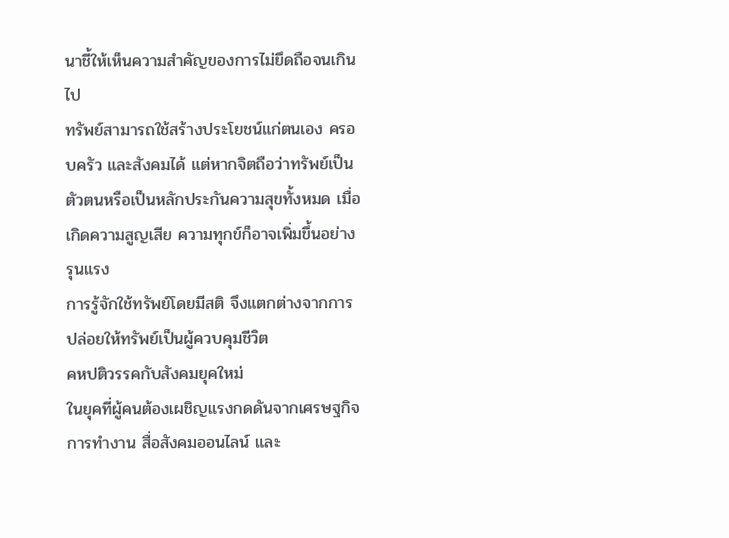นาชี้ให้เห็นความสำคัญของการไม่ยึดถือจนเกินไป
ทรัพย์สามารถใช้สร้างประโยชน์แก่ตนเอง ครอบครัว และสังคมได้ แต่หากจิตถือว่าทรัพย์เป็นตัวตนหรือเป็นหลักประกันความสุขทั้งหมด เมื่อเกิดความสูญเสีย ความทุกข์ก็อาจเพิ่มขึ้นอย่างรุนแรง
การรู้จักใช้ทรัพย์โดยมีสติ จึงแตกต่างจากการปล่อยให้ทรัพย์เป็นผู้ควบคุมชีวิต
คหปติวรรคกับสังคมยุคใหม่
ในยุคที่ผู้คนต้องเผชิญแรงกดดันจากเศรษฐกิจ การทำงาน สื่อสังคมออนไลน์ และ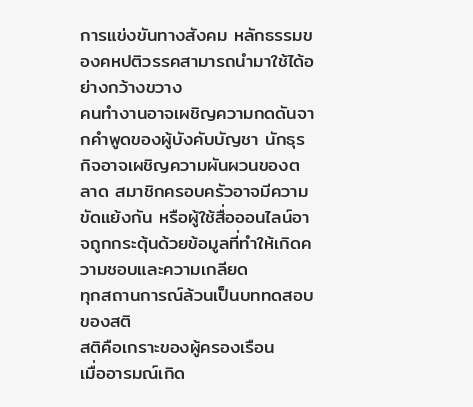การแข่งขันทางสังคม หลักธรรมของคหปติวรรคสามารถนำมาใช้ได้อย่างกว้างขวาง
คนทำงานอาจเผชิญความกดดันจากคำพูดของผู้บังคับบัญชา นักธุรกิจอาจเผชิญความผันผวนของตลาด สมาชิกครอบครัวอาจมีความขัดแย้งกัน หรือผู้ใช้สื่อออนไลน์อาจถูกกระตุ้นด้วยข้อมูลที่ทำให้เกิดความชอบและความเกลียด
ทุกสถานการณ์ล้วนเป็นบททดสอบของสติ
สติคือเกราะของผู้ครองเรือน
เมื่ออารมณ์เกิด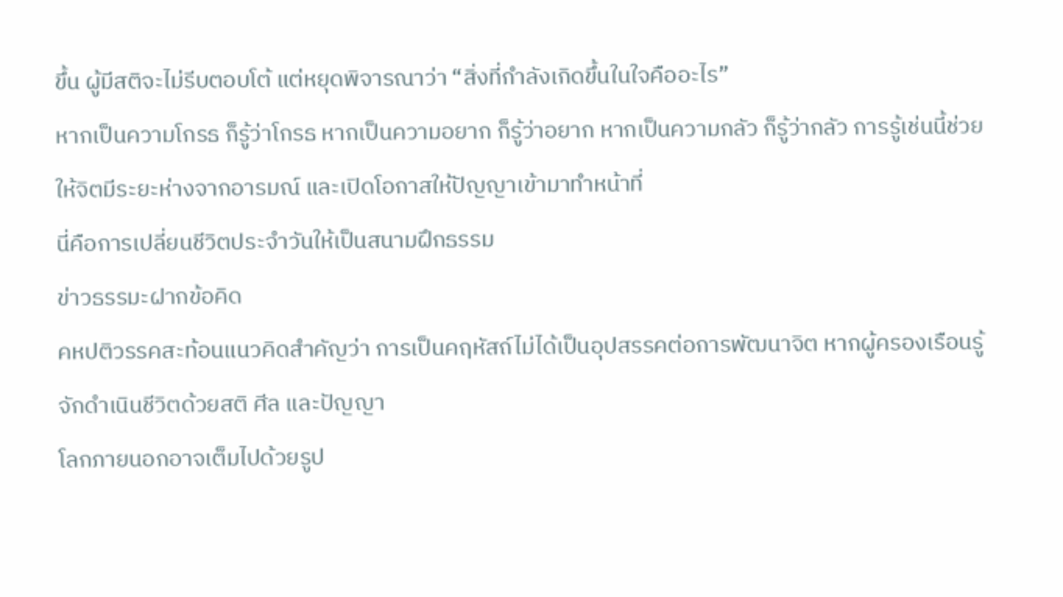ขึ้น ผู้มีสติจะไม่รีบตอบโต้ แต่หยุดพิจารณาว่า “สิ่งที่กำลังเกิดขึ้นในใจคืออะไร”
หากเป็นความโกรธ ก็รู้ว่าโกรธ หากเป็นความอยาก ก็รู้ว่าอยาก หากเป็นความกลัว ก็รู้ว่ากลัว การรู้เช่นนี้ช่วยให้จิตมีระยะห่างจากอารมณ์ และเปิดโอกาสให้ปัญญาเข้ามาทำหน้าที่
นี่คือการเปลี่ยนชีวิตประจำวันให้เป็นสนามฝึกธรรม
ข่าวธรรมะฝากข้อคิด
คหปติวรรคสะท้อนแนวคิดสำคัญว่า การเป็นคฤหัสถ์ไม่ได้เป็นอุปสรรคต่อการพัฒนาจิต หากผู้ครองเรือนรู้จักดำเนินชีวิตด้วยสติ ศีล และปัญญา
โลกภายนอกอาจเต็มไปด้วยรูป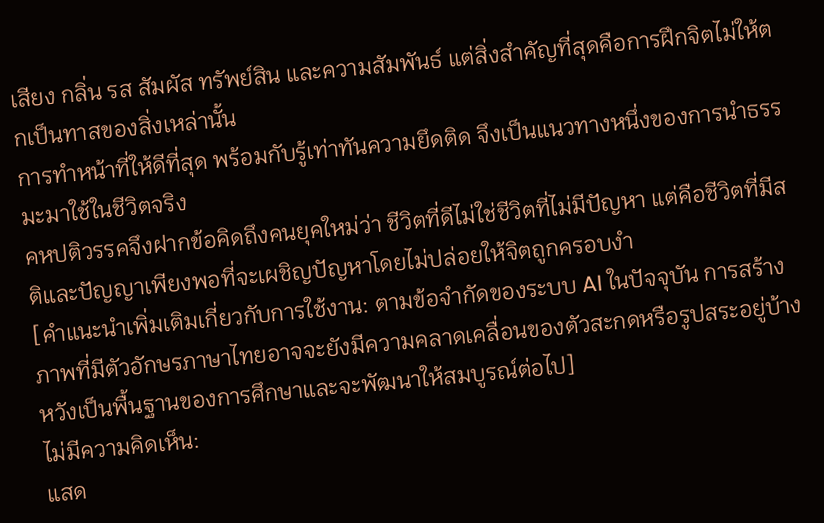เสียง กลิ่น รส สัมผัส ทรัพย์สิน และความสัมพันธ์ แต่สิ่งสำคัญที่สุดคือการฝึกจิตไม่ให้ตกเป็นทาสของสิ่งเหล่านั้น
การทำหน้าที่ให้ดีที่สุด พร้อมกับรู้เท่าทันความยึดติด จึงเป็นแนวทางหนึ่งของการนำธรรมะมาใช้ในชีวิตจริง
คหปติวรรคจึงฝากข้อคิดถึงคนยุคใหม่ว่า ชีวิตที่ดีไม่ใช่ชีวิตที่ไม่มีปัญหา แต่คือชีวิตที่มีสติและปัญญาเพียงพอที่จะเผชิญปัญหาโดยไม่ปล่อยให้จิตถูกครอบงำ
[คำแนะนำเพิ่มเติมเกี่ยวกับการใช้งาน: ตามข้อจำกัดของระบบ AI ในปัจจุบัน การสร้างภาพที่มีตัวอักษรภาษาไทยอาจจะยังมีความคลาดเคลื่อนของตัวสะกดหรือรูปสระอยู่บ้าง หวังเป็นพื้นฐานของการศึกษาและจะพัฒนาให้สมบูรณ์ต่อไป]
ไม่มีความคิดเห็น:
แสด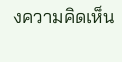งความคิดเห็น